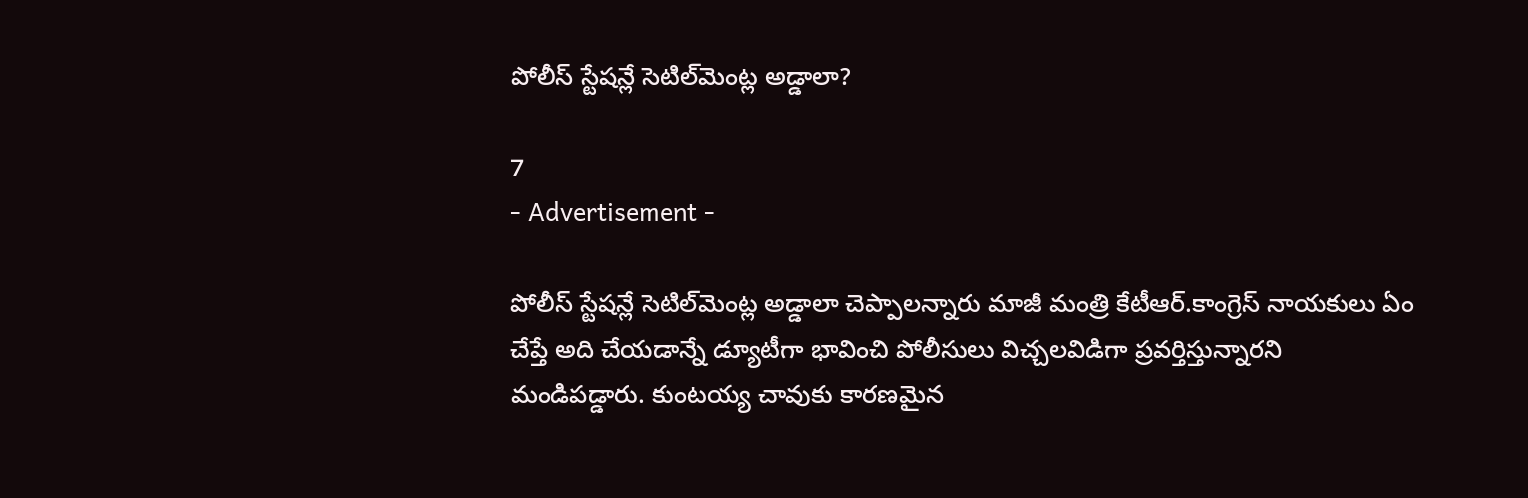పోలీస్ స్టేషన్లే సెటిల్‌మెంట్ల అడ్డాలా?

7
- Advertisement -

పోలీస్ స్టేషన్లే సెటిల్‌మెంట్ల అడ్డాలా చెప్పాలన్నారు మాజీ మంత్రి కేటీఆర్.కాంగ్రెస్ నాయకులు ఏం చేప్తే అది చేయడాన్నే డ్యూటీగా భావించి పోలీసులు విచ్చలవిడిగా ప్రవర్తిస్తున్నారని మండిపడ్డారు. కుంటయ్య చావుకు కారణమైన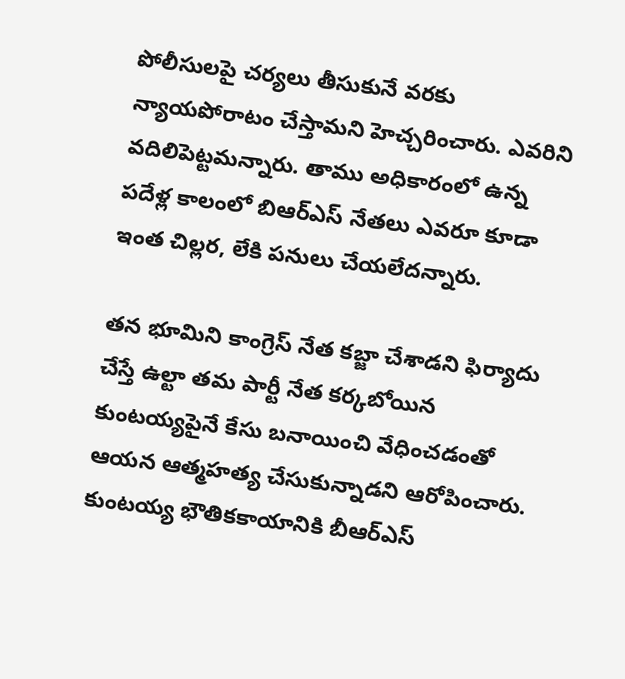పోలీసులపై చర్యలు తీసుకునే వరకు న్యాయపోరాటం చేస్తామని హెచ్చరించారు. ఎవరిని వదిలిపెట్టమన్నారు. తాము అధికారంలో ఉన్న పదేళ్ల కాలంలో బిఆర్ఎస్ నేతలు ఎవరూ కూడా ఇంత చిల్లర, లేకి పనులు చేయలేదన్నారు.

తన భూమిని కాంగ్రెస్ నేత కబ్జా చేశాడని ఫిర్యాదు చేస్తే ఉల్టా తమ పార్టీ నేత కర్కబోయిన కుంటయ్యపైనే కేసు బనాయించి వేధించడంతో ఆయన ఆత్మహత్య చేసుకున్నాడని ఆరోపించారు. కుంటయ్య భౌతికకాయానికి బీఆర్ఎస్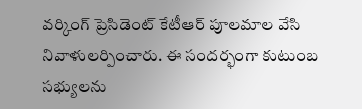వ‌ర్కింగ్ ప్రెసిడెంట్ కేటీఆర్ పూల‌మాల వేసి నివాళుల‌ర్పించారు. ఈ సంద‌ర్భంగా కుటుంబ స‌భ్యుల‌ను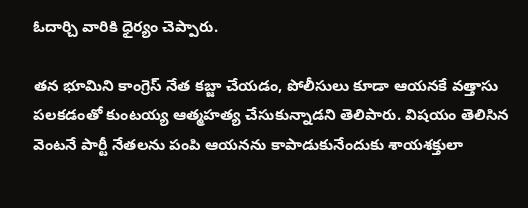ఓదార్చి వారికి ధైర్యం చెప్పారు.

తన భూమిని కాంగ్రెస్ నేత కబ్జా చేయడం, పోలీసులు కూడా ఆయనకే వత్తాసు పలకడంతో కుంటయ్య ఆత్మహత్య చేసుకున్నాడని తెలిపారు. విషయం తెలిసిన వెంటనే పార్టీ నేతలను పంపి ఆయనను కాపాడుకునేందుకు శాయశక్తులా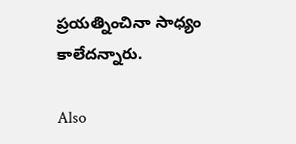ప్రయత్నించినా సాధ్యం కాలేదన్నారు.

Also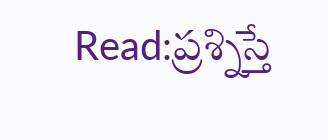Read:ప్రశ్నిస్తే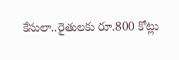కేసులా..రైతులకు రూ.800 కోట్లు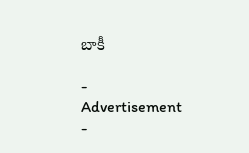బాకీ

- Advertisement -